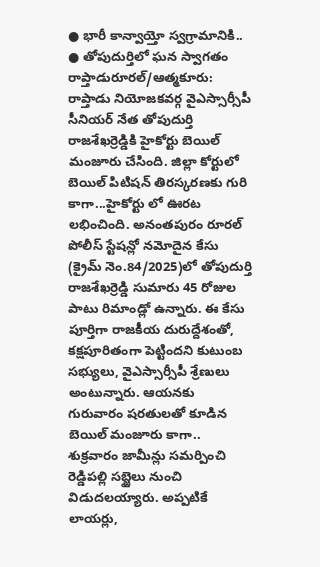● భారీ కాన్వాయ్తో స్వగ్రామానికి..
● తోపుదుర్తిలో ఘన స్వాగతం
రాప్తాడురూరల్/ఆత్మకూరు: రాప్తాడు నియోజకవర్గ వైఎస్సార్సీపీ సీనియర్ నేత తోపుదుర్తి రాజశేఖర్రెడ్డికి హైకోర్టు బెయిల్ మంజూరు చేసింది. జిల్లా కోర్టులో బెయిల్ పిటిషన్ తిరస్కరణకు గురి కాగా...హైకోర్టు లో ఊరట లభించింది. అనంతపురం రూరల్ పోలీస్ స్టేషన్లో నమోదైన కేసు (క్రైమ్ నెం.84/2025)లో తోపుదుర్తి రాజశేఖర్రెడ్డి సుమారు 45 రోజుల పాటు రిమాండ్లో ఉన్నారు. ఈ కేసు పూర్తిగా రాజకీయ దురుద్దేశంతో, కక్షపూరితంగా పెట్టిందని కుటుంబ సభ్యులు, వైఎస్సార్సీపీ శ్రేణులు అంటున్నారు. ఆయనకు గురువారం షరతులతో కూడిన బెయిల్ మంజూరు కాగా.. శుక్రవారం జామీన్లు సమర్పించి రెడ్డిపల్లి సబ్జైలు నుంచి విడుదలయ్యారు. అప్పటికే లాయర్లు,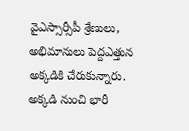వైఎస్సార్సీపీ శ్రేణులు, అభిమానులు పెద్దఎత్తున అక్కడికి చేరుకున్నారు. అక్కడి నుంచి భారీ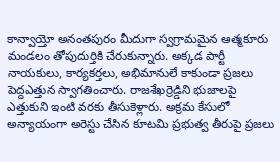కాన్వాయ్తో అనంతపురం మీదుగా స్వగ్రామమైన ఆత్మకూరు మండలం తోపుదుర్తికి చేరుకున్నారు. అక్కడ పార్టీ నాయకులు, కార్యకర్తలు, అభిమానులే కాకుండా ప్రజలు పెద్దఎత్తున స్వాగతించారు. రాజశేఖర్రెడ్డిని భుజాలపై ఎత్తుకుని ఇంటి వరకు తీసుకెళ్లారు. అక్రమ కేసులో అన్యాయంగా అరెస్టు చేసిన కూటమి ప్రభుత్వ తీరుపై ప్రజలు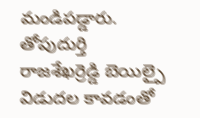మండిపడ్డారు.
తోపుదుర్తి రాజశేఖర్రెడ్డి బెయిల్పై విడుదల కావడంతో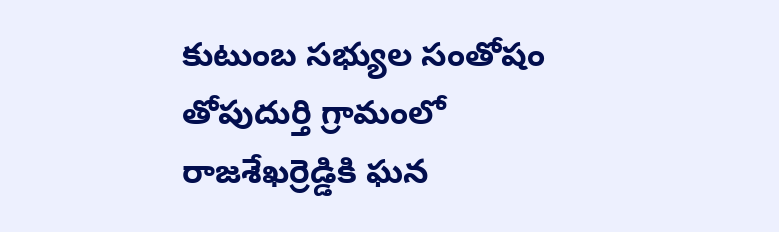కుటుంబ సభ్యుల సంతోషం
తోపుదుర్తి గ్రామంలో రాజశేఖర్రెడ్డికి ఘన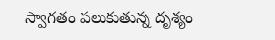స్వాగతం పలుకుతున్న దృశ్యం